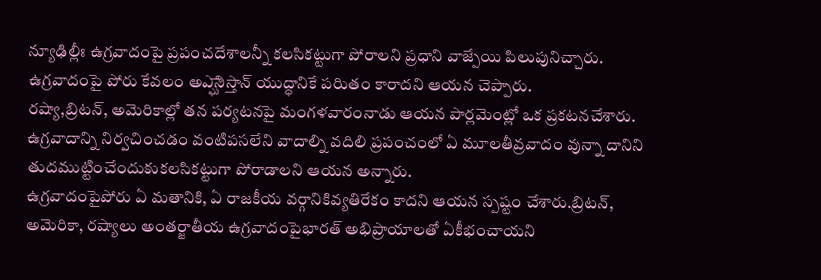న్యూఢిల్లీః ఉగ్రవాదంపై ప్రపంచదేశాలన్నీ కలసికట్టుగా పోరాలని ప్రధాని వాజ్పేయి పిలుపునిచ్చారు. ఉగ్రవాదంపై పోరు కేవలం అఎ్ఘానిస్తాన్ యుద్ధానికే పరిుతం కారాదని ఆయన చెప్పారు.
రష్యా,బ్రిటన్, అమెరికాల్లో తన పర్యటనపై మంగళవారంనాడు ఆయన పార్లమెంట్లో ఒక ప్రకటనచేశారు. ఉగ్రవాదాన్ని నిర్వచించడం వంటిపసలేని వాదాల్ని వదిలి ప్రపంచంలో ఏ మూలతీవ్రవాదం వున్నా దానిని తుదముట్టించేందుకుకలసికట్టుగా పోరాడాలని ఆయన అన్నారు.
ఉగ్రవాదంపైపోరు ఏ మతానికి, ఏ రాజకీయ వర్గానికివ్యతిరేకం కాదని ఆయన స్పష్టం చేశారు.బ్రిటన్, అమెరికా, రష్యాలు అంతర్జాతీయ ఉగ్రవాదంపైభారత్ అభిప్రాయాలతో ఏకీభంచాయని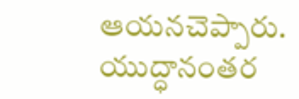ఆయనచెప్పారు. యుద్ధానంతర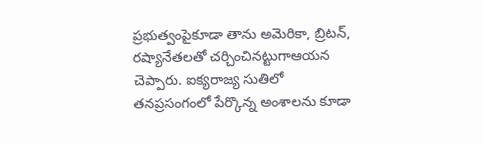ప్రభుత్వంపైకూడా తాను అమెరికా, బ్రిటన్, రష్యానేతలతో చర్చించినట్టుగాఆయన చెప్పారు. ఐక్యరాజ్య సుతిలో తనప్రసంగంలో పేర్కొన్న అంశాలను కూడా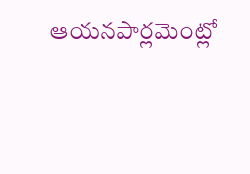ఆయనపార్లమెంట్లో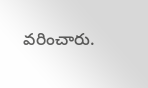వరించారు.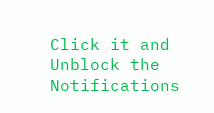Click it and Unblock the Notifications